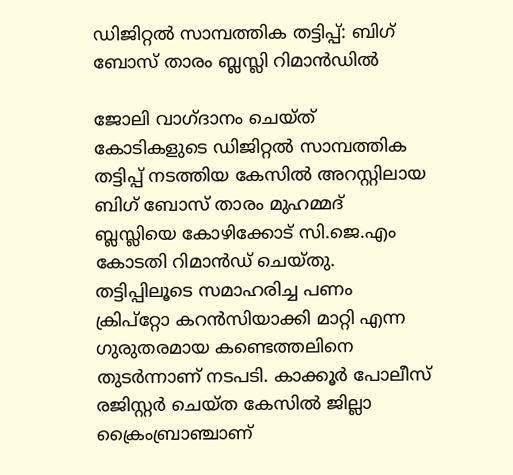ഡിജിറ്റൽ സാമ്പത്തിക തട്ടിപ്പ്: ബിഗ് ബോസ് താരം ബ്ലസ്ലി റിമാൻഡിൽ

ജോലി വാഗ്ദാനം ചെയ്ത് കോടികളുടെ ഡിജിറ്റൽ സാമ്പത്തിക തട്ടിപ്പ് നടത്തിയ കേസിൽ അറസ്റ്റിലായ ബിഗ് ബോസ് താരം മുഹമ്മദ് ബ്ലസ്ലിയെ കോഴിക്കോട് സി.ജെ.എം കോടതി റിമാൻഡ് ചെയ്തു. തട്ടിപ്പിലൂടെ സമാഹരിച്ച പണം ക്രിപ്റ്റോ കറൻസിയാക്കി മാറ്റി എന്ന ഗുരുതരമായ കണ്ടെത്തലിനെ തുടർന്നാണ് നടപടി. കാക്കൂർ പോലീസ് രജിസ്റ്റർ ചെയ്ത കേസിൽ ജില്ലാ ക്രൈംബ്രാഞ്ചാണ്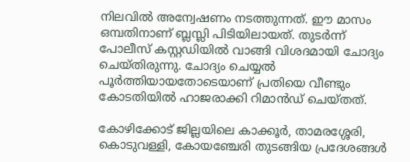നിലവിൽ അന്വേഷണം നടത്തുന്നത്. ഈ മാസം ഒമ്പതിനാണ് ബ്ലസ്ലി പിടിയിലായത്. തുടർന്ന് പോലീസ് കസ്റ്റഡിയിൽ വാങ്ങി വിശദമായി ചോദ്യം ചെയ്തിരുന്നു. ചോദ്യം ചെയ്യൽ പൂർത്തിയായതോടെയാണ് പ്രതിയെ വീണ്ടും കോടതിയിൽ ഹാജരാക്കി റിമാൻഡ് ചെയ്തത്.

കോഴിക്കോട് ജില്ലയിലെ കാക്കൂർ, താമരശ്ശേരി, കൊടുവള്ളി, കോയഞ്ചേരി തുടങ്ങിയ പ്രദേശങ്ങൾ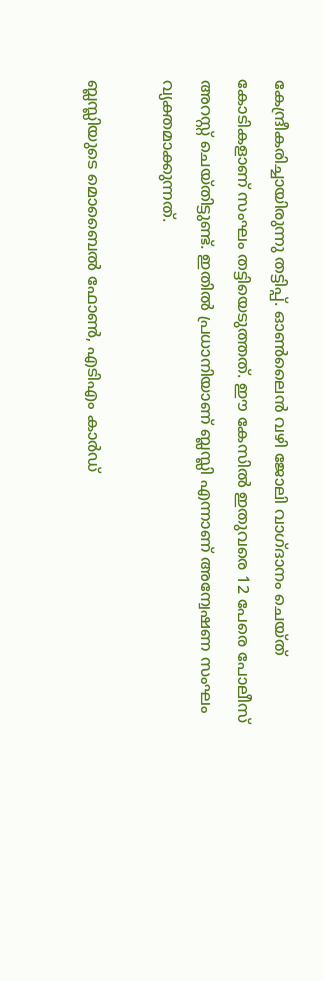കേന്ദ്രീകരിച്ചായിരുന്നു തട്ടിപ്പ്. ഓൺലൈൻ വഴി ജോലി വാഗ്ദാനം ചെയ്ത് കോടികളാണ് സംഘം തട്ടിയെടുത്തത്. ഈ കേസിൽ ഇതുവരെ 12 പേരെ പോലീസ് അറസ്റ്റ് ചെയ്തിട്ടുണ്ട്. ഇതിൽ പ്രധാനിയാണ് ബ്ലസ്ലി എന്നാണ് അന്വേഷണ സംഘം വ്യക്തമാക്കുന്നത്.

ബ്ലസ്ലിയുടെ മൊബൈൽ ഫോൺ, എടിഎം കാർഡ്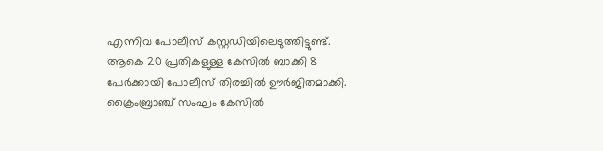എന്നിവ പോലീസ് കസ്റ്റഡിയിലെടുത്തിട്ടുണ്ട്. ആകെ 20 പ്രതികളുള്ള കേസിൽ ബാക്കി 8 പേർക്കായി പോലീസ് തിരച്ചിൽ ഊർജിതമാക്കി. ക്രൈംബ്രാഞ്ച് സംഘം കേസിൽ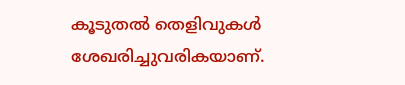കൂടുതൽ തെളിവുകൾ ശേഖരിച്ചുവരികയാണ്.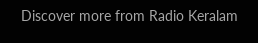Discover more from Radio Keralam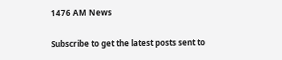1476 AM News

Subscribe to get the latest posts sent to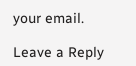your email.

Leave a Reply